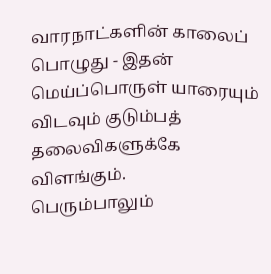வாரநாட்களின் காலைப் பொழுது - இதன் மெய்ப்பொருள் யாரையும் விடவும் குடும்பத் தலைவிகளுக்கே விளங்கும்.
பெரும்பாலும்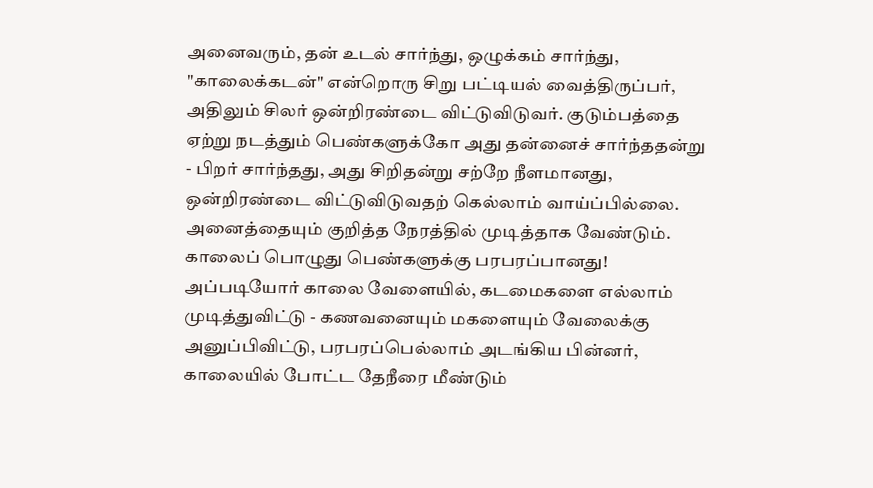அனைவரும், தன் உடல் சார்ந்து, ஒழுக்கம் சார்ந்து, "காலைக்கடன்" என்றொரு சிறு பட்டியல் வைத்திருப்பர், அதிலும் சிலர் ஒன்றிரண்டை விட்டுவிடுவர். குடும்பத்தை ஏற்று நடத்தும் பெண்களுக்கோ அது தன்னைச் சார்ந்ததன்று - பிறர் சார்ந்தது, அது சிறிதன்று சற்றே நீளமானது, ஒன்றிரண்டை விட்டுவிடுவதற் கெல்லாம் வாய்ப்பில்லை. அனைத்தையும் குறித்த நேரத்தில் முடித்தாக வேண்டும். காலைப் பொழுது பெண்களுக்கு பரபரப்பானது!
அப்படியோர் காலை வேளையில், கடமைகளை எல்லாம் முடித்துவிட்டு - கணவனையும் மகளையும் வேலைக்கு அனுப்பிவிட்டு, பரபரப்பெல்லாம் அடங்கிய பின்னர், காலையில் போட்ட தேநீரை மீண்டும்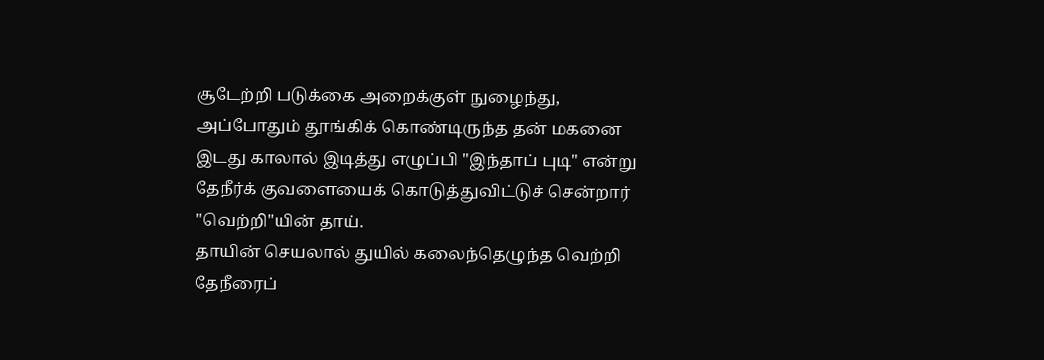சூடேற்றி படுக்கை அறைக்குள் நுழைந்து, அப்போதும் தூங்கிக் கொண்டிருந்த தன் மகனை இடது காலால் இடித்து எழுப்பி "இந்தாப் புடி" என்று தேநீர்க் குவளையைக் கொடுத்துவிட்டுச் சென்றார் "வெற்றி"யின் தாய்.
தாயின் செயலால் துயில் கலைந்தெழுந்த வெற்றி தேநீரைப்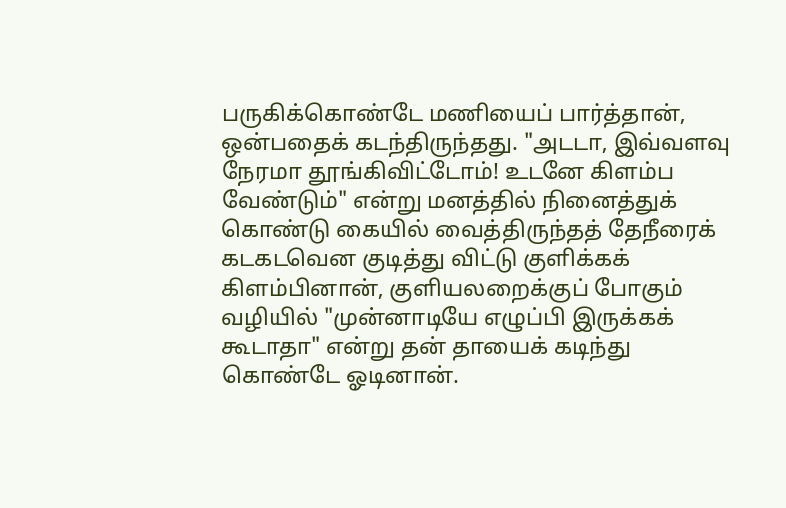பருகிக்கொண்டே மணியைப் பார்த்தான், ஒன்பதைக் கடந்திருந்தது. "அடடா, இவ்வளவு நேரமா தூங்கிவிட்டோம்! உடனே கிளம்ப வேண்டும்" என்று மனத்தில் நினைத்துக் கொண்டு கையில் வைத்திருந்தத் தேநீரைக் கடகடவென குடித்து விட்டு குளிக்கக் கிளம்பினான், குளியலறைக்குப் போகும் வழியில் "முன்னாடியே எழுப்பி இருக்கக் கூடாதா" என்று தன் தாயைக் கடிந்து கொண்டே ஓடினான்.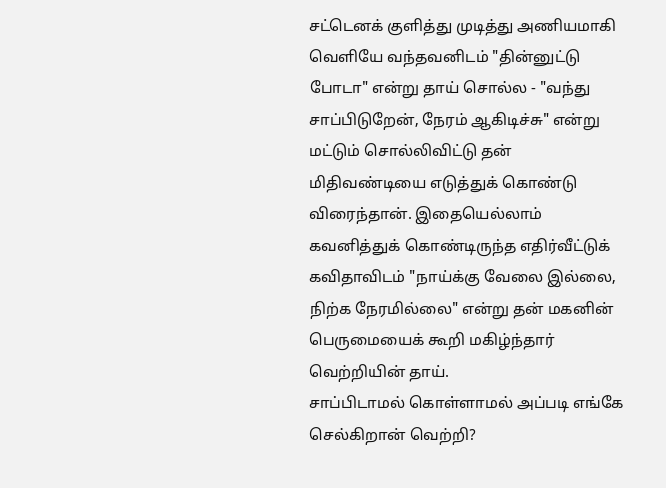சட்டெனக் குளித்து முடித்து அணியமாகி வெளியே வந்தவனிடம் "தின்னுட்டு போடா" என்று தாய் சொல்ல - "வந்து சாப்பிடுறேன், நேரம் ஆகிடிச்சு" என்று மட்டும் சொல்லிவிட்டு தன் மிதிவண்டியை எடுத்துக் கொண்டு விரைந்தான். இதையெல்லாம் கவனித்துக் கொண்டிருந்த எதிர்வீட்டுக் கவிதாவிடம் "நாய்க்கு வேலை இல்லை, நிற்க நேரமில்லை" என்று தன் மகனின் பெருமையைக் கூறி மகிழ்ந்தார் வெற்றியின் தாய்.
சாப்பிடாமல் கொள்ளாமல் அப்படி எங்கே செல்கிறான் வெற்றி?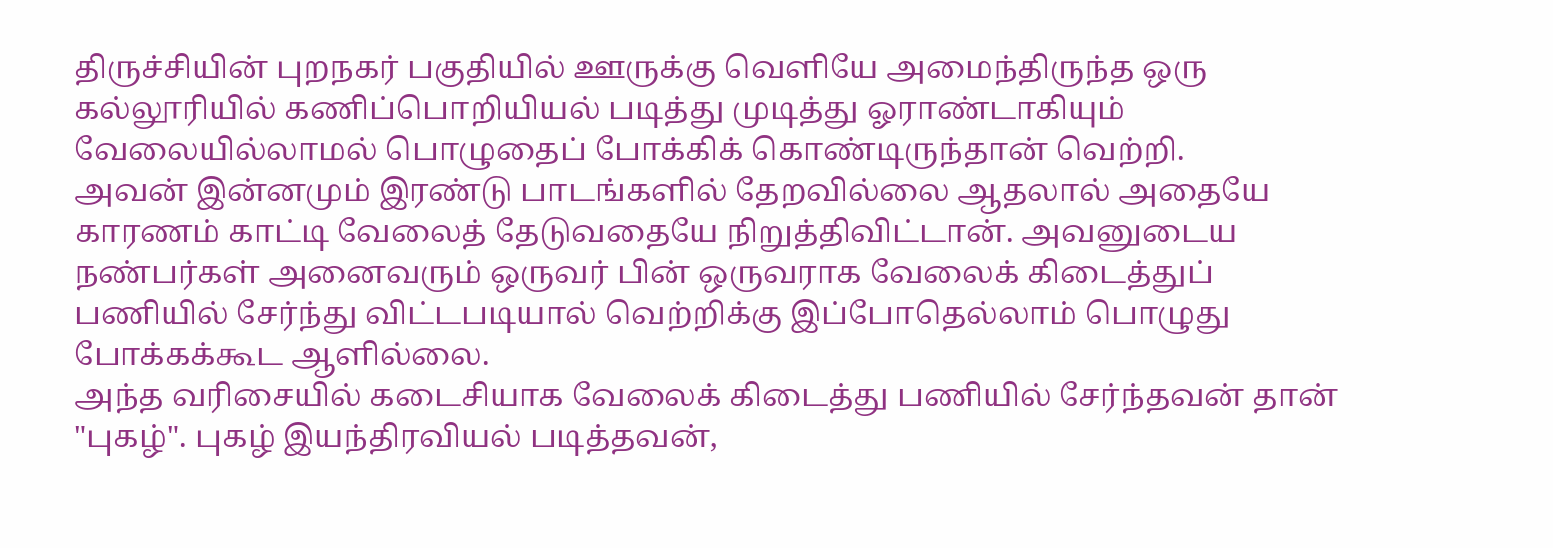திருச்சியின் புறநகர் பகுதியில் ஊருக்கு வெளியே அமைந்திருந்த ஒரு கல்லூரியில் கணிப்பொறியியல் படித்து முடித்து ஓராண்டாகியும் வேலையில்லாமல் பொழுதைப் போக்கிக் கொண்டிருந்தான் வெற்றி.
அவன் இன்னமும் இரண்டு பாடங்களில் தேறவில்லை ஆதலால் அதையே காரணம் காட்டி வேலைத் தேடுவதையே நிறுத்திவிட்டான். அவனுடைய நண்பர்கள் அனைவரும் ஒருவர் பின் ஒருவராக வேலைக் கிடைத்துப் பணியில் சேர்ந்து விட்டபடியால் வெற்றிக்கு இப்போதெல்லாம் பொழுது போக்கக்கூட ஆளில்லை.
அந்த வரிசையில் கடைசியாக வேலைக் கிடைத்து பணியில் சேர்ந்தவன் தான் "புகழ்". புகழ் இயந்திரவியல் படித்தவன்,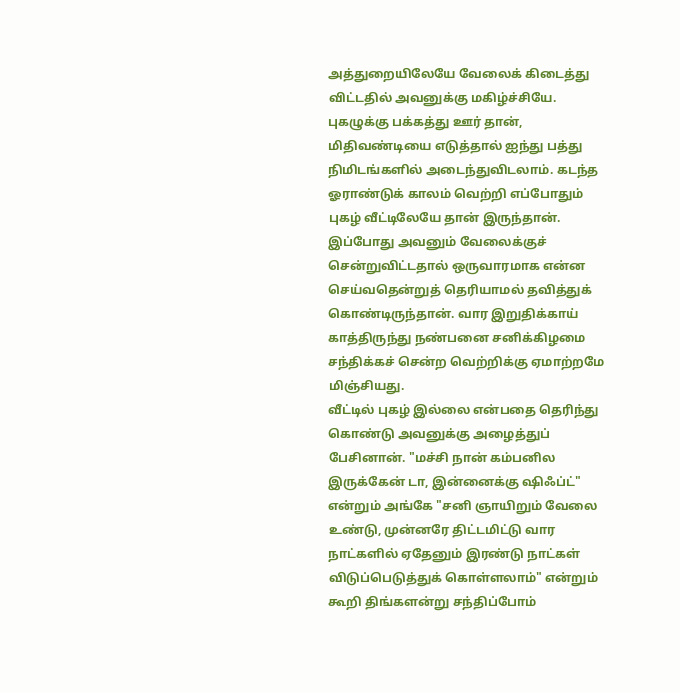அத்துறையிலேயே வேலைக் கிடைத்து விட்டதில் அவனுக்கு மகிழ்ச்சியே.
புகழுக்கு பக்கத்து ஊர் தான், மிதிவண்டியை எடுத்தால் ஐந்து பத்து நிமிடங்களில் அடைந்துவிடலாம். கடந்த ஓராண்டுக் காலம் வெற்றி எப்போதும் புகழ் வீட்டிலேயே தான் இருந்தான். இப்போது அவனும் வேலைக்குச் சென்றுவிட்டதால் ஒருவாரமாக என்ன செய்வதென்றுத் தெரியாமல் தவித்துக் கொண்டிருந்தான். வார இறுதிக்காய் காத்திருந்து நண்பனை சனிக்கிழமை சந்திக்கச் சென்ற வெற்றிக்கு ஏமாற்றமே மிஞ்சியது.
வீட்டில் புகழ் இல்லை என்பதை தெரிந்து கொண்டு அவனுக்கு அழைத்துப் பேசினான். "மச்சி நான் கம்பனில இருக்கேன் டா, இன்னைக்கு ஷிஃப்ட்" என்றும் அங்கே "சனி ஞாயிறும் வேலை உண்டு, முன்னரே திட்டமிட்டு வார நாட்களில் ஏதேனும் இரண்டு நாட்கள் விடுப்பெடுத்துக் கொள்ளலாம்" என்றும் கூறி திங்களன்று சந்திப்போம்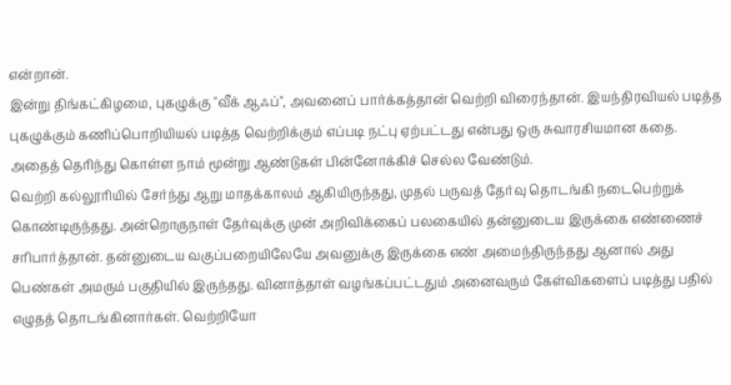என்றான்.
இன்று திங்கட்கிழமை, புகழுக்கு "வீக் ஆஃப்", அவனைப் பார்க்கத்தான் வெற்றி விரைந்தான். இயந்திரவியல் படித்த புகழுக்கும் கணிப்பொறியியல் படித்த வெற்றிக்கும் எப்படி நட்பு ஏற்பட்டது என்பது ஒரு சுவாரசியமான கதை. அதைத் தெரிந்து கொள்ள நாம் மூன்று ஆண்டுகள் பின்னோக்கிச் செல்ல வேண்டும்.
வெற்றி கல்லூரியில் சேர்ந்து ஆறு மாதக்காலம் ஆகியிருந்தது, முதல் பருவத் தேர்வு தொடங்கி நடைபெற்றுக் கொண்டிருந்தது. அன்றொருநாள் தேர்வுக்கு முன் அறிவிக்கைப் பலகையில் தன்னுடைய இருக்கை எண்ணைச் சரிபார்த்தான். தன்னுடைய வகுப்பறையிலேயே அவனுக்கு இருக்கை எண் அமைந்திருந்தது ஆனால் அது பெண்கள் அமரும் பகுதியில் இருந்தது. வினாத்தாள் வழங்கப்பட்டதும் அனைவரும் கேள்விகளைப் படித்து பதில் எழுதத் தொடங்கினார்கள். வெற்றியோ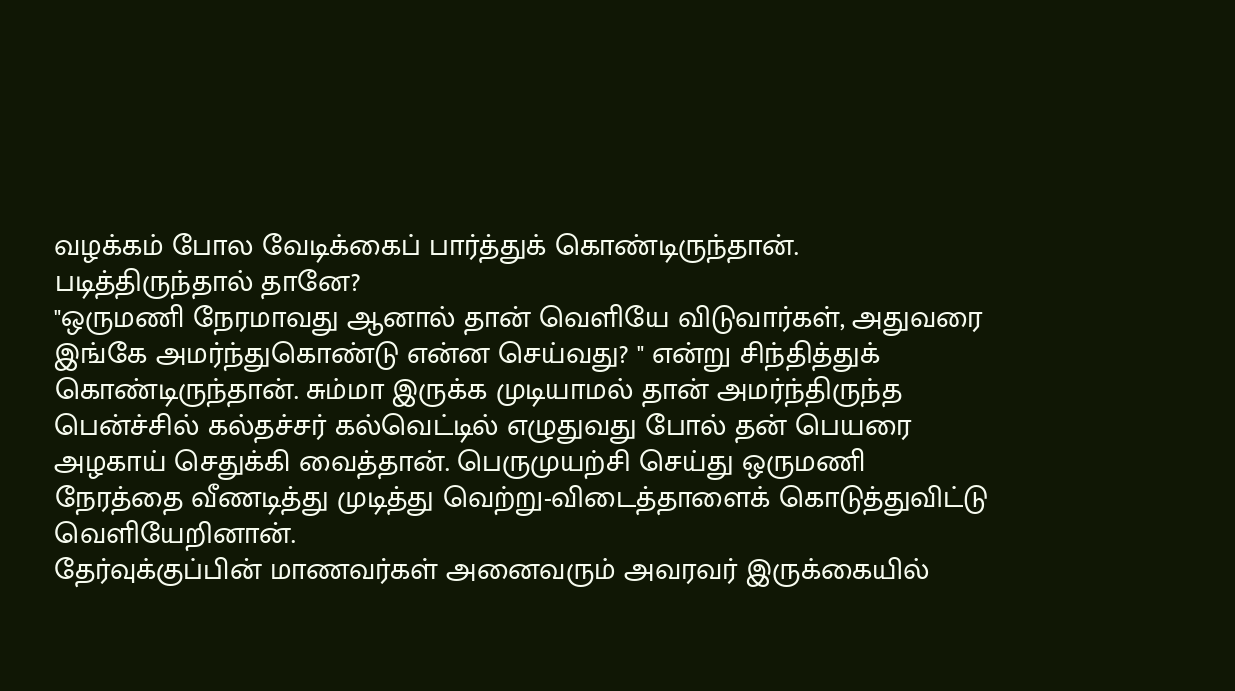வழக்கம் போல வேடிக்கைப் பார்த்துக் கொண்டிருந்தான். படித்திருந்தால் தானே?
"ஒருமணி நேரமாவது ஆனால் தான் வெளியே விடுவார்கள், அதுவரை இங்கே அமர்ந்துகொண்டு என்ன செய்வது? " என்று சிந்தித்துக் கொண்டிருந்தான். சும்மா இருக்க முடியாமல் தான் அமர்ந்திருந்த பென்ச்சில் கல்தச்சர் கல்வெட்டில் எழுதுவது போல் தன் பெயரை அழகாய் செதுக்கி வைத்தான். பெருமுயற்சி செய்து ஒருமணி நேரத்தை வீணடித்து முடித்து வெற்று-விடைத்தாளைக் கொடுத்துவிட்டு வெளியேறினான்.
தேர்வுக்குப்பின் மாணவர்கள் அனைவரும் அவரவர் இருக்கையில்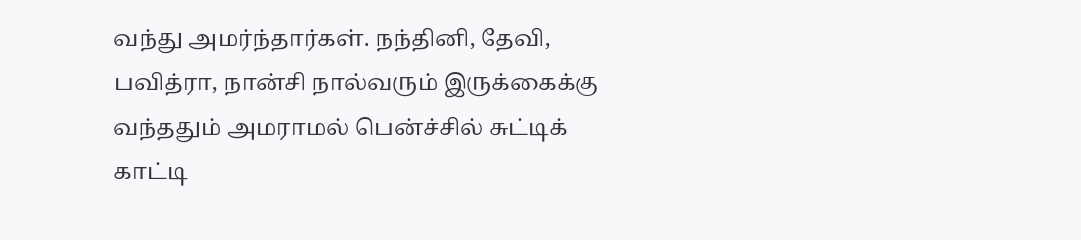வந்து அமர்ந்தார்கள். நந்தினி, தேவி, பவித்ரா, நான்சி நால்வரும் இருக்கைக்கு வந்ததும் அமராமல் பென்ச்சில் சுட்டிக் காட்டி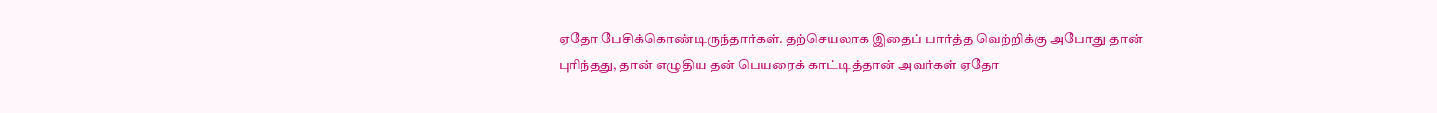ஏதோ பேசிக்கொண்டிருந்தார்கள். தற்செயலாக இதைப் பார்த்த வெற்றிக்கு அபோது தான் புரிந்தது, தான் எழுதிய தன் பெயரைக் காட்டித்தான் அவர்கள் ஏதோ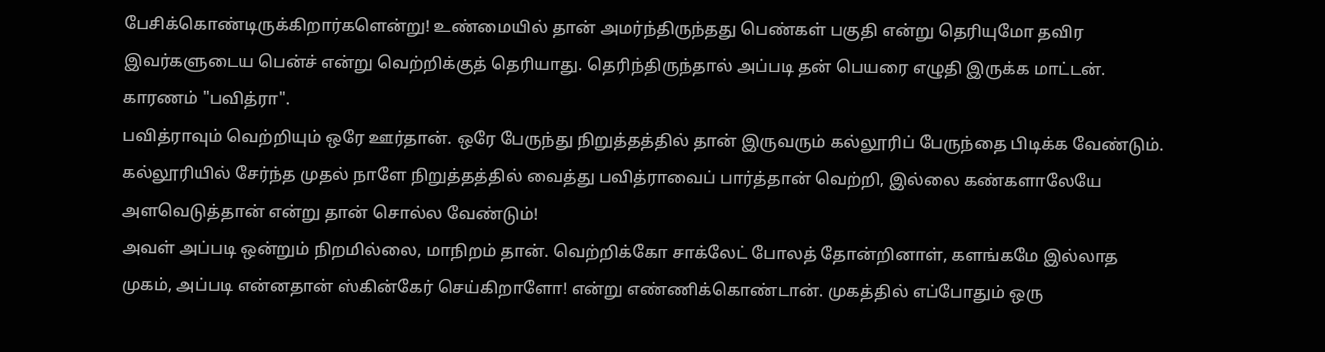பேசிக்கொண்டிருக்கிறார்களென்று! உண்மையில் தான் அமர்ந்திருந்தது பெண்கள் பகுதி என்று தெரியுமோ தவிர இவர்களுடைய பென்ச் என்று வெற்றிக்குத் தெரியாது. தெரிந்திருந்தால் அப்படி தன் பெயரை எழுதி இருக்க மாட்டன். காரணம் "பவித்ரா".
பவித்ராவும் வெற்றியும் ஒரே ஊர்தான். ஒரே பேருந்து நிறுத்தத்தில் தான் இருவரும் கல்லூரிப் பேருந்தை பிடிக்க வேண்டும். கல்லூரியில் சேர்ந்த முதல் நாளே நிறுத்தத்தில் வைத்து பவித்ராவைப் பார்த்தான் வெற்றி, இல்லை கண்களாலேயே அளவெடுத்தான் என்று தான் சொல்ல வேண்டும்!
அவள் அப்படி ஒன்றும் நிறமில்லை, மாநிறம் தான். வெற்றிக்கோ சாக்லேட் போலத் தோன்றினாள், களங்கமே இல்லாத முகம், அப்படி என்னதான் ஸ்கின்கேர் செய்கிறாளோ! என்று எண்ணிக்கொண்டான். முகத்தில் எப்போதும் ஒரு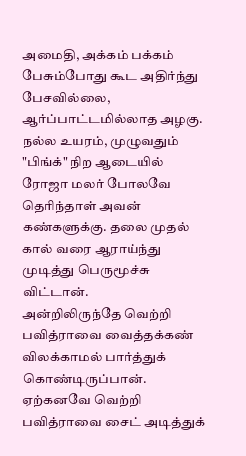அமைதி, அக்கம் பக்கம் பேசும்போது கூட அதிர்ந்து பேசவில்லை, ஆர்ப்பாட்டமில்லாத அழகு. நல்ல உயரம், முழுவதும் "பிங்க்" நிற ஆடையில் ரோஜா மலர் போலவே தெரிந்தாள் அவன் கண்களுக்கு. தலை முதல் கால் வரை ஆராய்ந்து முடித்து பெருமூச்சு விட்டான்.
அன்றிலிருந்தே வெற்றி பவித்ராவை வைத்தக்கண் விலக்காமல் பார்த்துக் கொண்டிருப்பான்.
ஏற்கனவே வெற்றி பவித்ராவை சைட் அடித்துக்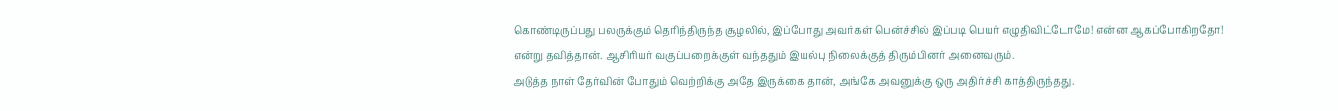கொண்டிருப்பது பலருக்கும் தெரிந்திருந்த சூழலில், இப்போது அவர்கள் பென்ச்சில் இப்படி பெயர் எழுதிவிட்டோமே! என்ன ஆகப்போகிறதோ! என்று தவித்தான். ஆசிரியர் வகுப்பறைக்குள் வந்ததும் இயல்பு நிலைக்குத் திரும்பினர் அனைவரும்.
அடுத்த நாள் தேர்வின் போதும் வெற்றிக்கு அதே இருக்கை தான், அங்கே அவனுக்கு ஒரு அதிர்ச்சி காத்திருந்தது.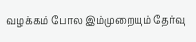வழக்கம் போல இம்முறையும் தேர்வு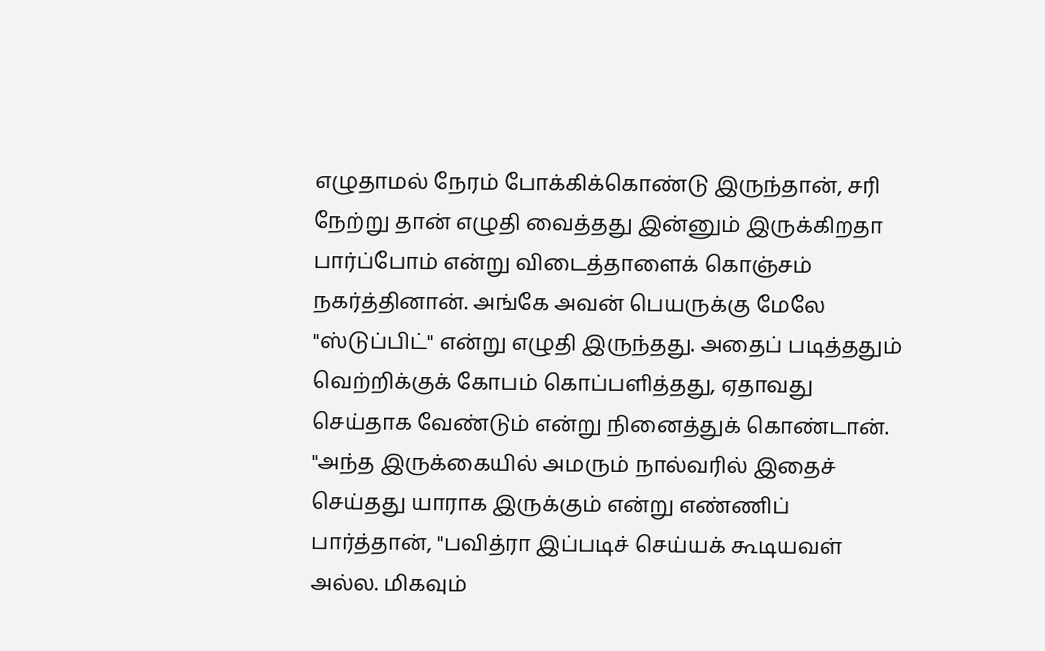எழுதாமல் நேரம் போக்கிக்கொண்டு இருந்தான், சரி நேற்று தான் எழுதி வைத்தது இன்னும் இருக்கிறதா பார்ப்போம் என்று விடைத்தாளைக் கொஞ்சம் நகர்த்தினான். அங்கே அவன் பெயருக்கு மேலே "ஸ்டுப்பிட்" என்று எழுதி இருந்தது. அதைப் படித்ததும் வெற்றிக்குக் கோபம் கொப்பளித்தது, ஏதாவது செய்தாக வேண்டும் என்று நினைத்துக் கொண்டான். "அந்த இருக்கையில் அமரும் நால்வரில் இதைச் செய்தது யாராக இருக்கும் என்று எண்ணிப் பார்த்தான், "பவித்ரா இப்படிச் செய்யக் கூடியவள் அல்ல. மிகவும்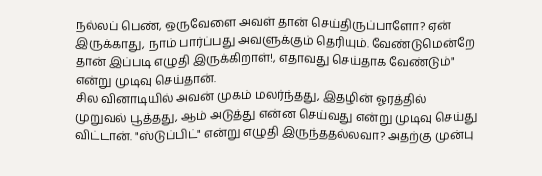நல்லப் பெண், ஒருவேளை அவள் தான் செய்திருப்பாளோ? ஏன் இருக்காது, நாம் பார்ப்பது அவளுக்கும் தெரியும். வேண்டுமென்றே தான் இப்படி எழுதி இருக்கிறாள்!, எதாவது செய்தாக வேண்டும்" என்று முடிவு செய்தான்.
சில வினாடியில் அவன் முகம் மலர்ந்தது, இதழின் ஓரத்தில் முறுவல் பூத்தது, ஆம் அடுத்து என்ன செய்வது என்று முடிவு செய்து விட்டான். "ஸ்டுப்பிட்" என்று எழுதி இருந்ததல்லவா? அதற்கு முன்பு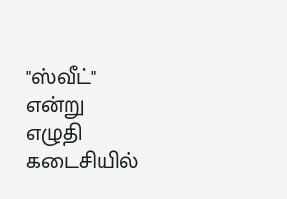"ஸ்வீட்" என்று எழுதி கடைசியில்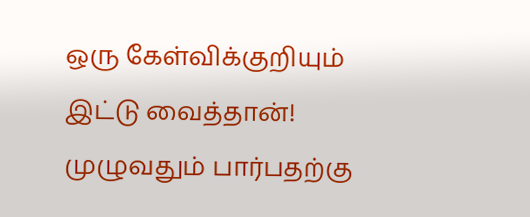ஒரு கேள்விக்குறியும் இட்டு வைத்தான்!
முழுவதும் பார்பதற்கு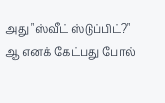அது "ஸ்வீட் ஸ்டுப்பிட்?" ஆ எனக் கேட்பது போல்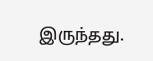இருந்தது.